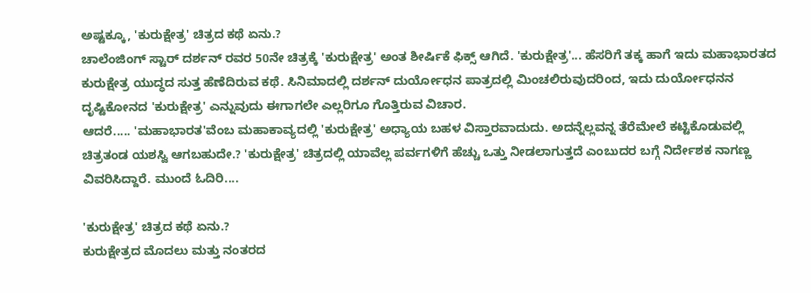ಅಷ್ಟಕ್ಕೂ, 'ಕುರುಕ್ಷೇತ್ರ' ಚಿತ್ರದ ಕಥೆ ಏನು.?
ಚಾಲೆಂಜಿಂಗ್ ಸ್ಟಾರ್ ದರ್ಶನ್ ರವರ 50ನೇ ಚಿತ್ರಕ್ಕೆ 'ಕುರುಕ್ಷೇತ್ರ' ಅಂತ ಶೀರ್ಷಿಕೆ ಫಿಕ್ಸ್ ಆಗಿದೆ. 'ಕುರುಕ್ಷೇತ್ರ'... ಹೆಸರಿಗೆ ತಕ್ಕ ಹಾಗೆ ಇದು ಮಹಾಭಾರತದ ಕುರುಕ್ಷೇತ್ರ ಯುದ್ಧದ ಸುತ್ತ ಹೆಣೆದಿರುವ ಕಥೆ. ಸಿನಿಮಾದಲ್ಲಿ ದರ್ಶನ್ ದುರ್ಯೋಧನ ಪಾತ್ರದಲ್ಲಿ ಮಿಂಚಲಿರುವುದರಿಂದ, ಇದು ದುರ್ಯೋಧನನ ದೃಷ್ಟಿಕೋನದ 'ಕುರುಕ್ಷೇತ್ರ' ಎನ್ನುವುದು ಈಗಾಗಲೇ ಎಲ್ಲರಿಗೂ ಗೊತ್ತಿರುವ ವಿಚಾರ.
ಆದರೆ..... 'ಮಹಾಭಾರತ'ವೆಂಬ ಮಹಾಕಾವ್ಯದಲ್ಲಿ 'ಕುರುಕ್ಷೇತ್ರ' ಅಧ್ಯಾಯ ಬಹಳ ವಿಸ್ತಾರವಾದುದು. ಅದನ್ನೆಲ್ಲವನ್ನ ತೆರೆಮೇಲೆ ಕಟ್ಟಿಕೊಡುವಲ್ಲಿ ಚಿತ್ರತಂಡ ಯಶಸ್ವಿ ಆಗಬಹುದೇ.? 'ಕುರುಕ್ಷೇತ್ರ' ಚಿತ್ರದಲ್ಲಿ ಯಾವೆಲ್ಲ ಪರ್ವಗಳಿಗೆ ಹೆಚ್ಚು ಒತ್ತು ನೀಡಲಾಗುತ್ತದೆ ಎಂಬುದರ ಬಗ್ಗೆ ನಿರ್ದೇಶಕ ನಾಗಣ್ಣ ವಿವರಿಸಿದ್ದಾರೆ. ಮುಂದೆ ಓದಿರಿ....

'ಕುರುಕ್ಷೇತ್ರ' ಚಿತ್ರದ ಕಥೆ ಏನು.?
ಕುರುಕ್ಷೇತ್ರದ ಮೊದಲು ಮತ್ತು ನಂತರದ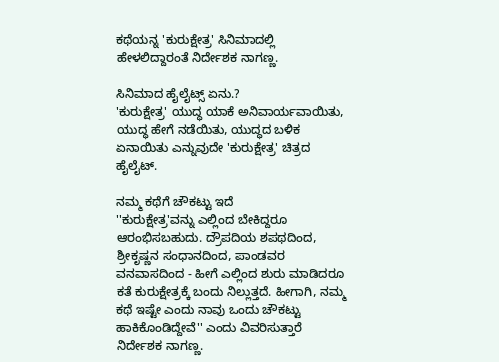ಕಥೆಯನ್ನ 'ಕುರುಕ್ಷೇತ್ರ' ಸಿನಿಮಾದಲ್ಲಿ ಹೇಳಲಿದ್ದಾರಂತೆ ನಿರ್ದೇಶಕ ನಾಗಣ್ಣ.

ಸಿನಿಮಾದ ಹೈಲೈಟ್ಸ್ ಏನು.?
'ಕುರುಕ್ಷೇತ್ರ' ಯುದ್ಧ ಯಾಕೆ ಅನಿವಾರ್ಯವಾಯಿತು, ಯುದ್ಧ ಹೇಗೆ ನಡೆಯಿತು, ಯುದ್ಧದ ಬಳಿಕ ಏನಾಯಿತು ಎನ್ನುವುದೇ 'ಕುರುಕ್ಷೇತ್ರ' ಚಿತ್ರದ ಹೈಲೈಟ್.

ನಮ್ಮ ಕಥೆಗೆ ಚೌಕಟ್ಟು ಇದೆ
''ಕುರುಕ್ಷೇತ್ರ'ವನ್ನು ಎಲ್ಲಿಂದ ಬೇಕಿದ್ದರೂ ಆರಂಭಿಸಬಹುದು. ದ್ರೌಪದಿಯ ಶಪಥದಿಂದ, ಶ್ರೀಕೃಷ್ಣನ ಸಂಧಾನದಿಂದ, ಪಾಂಡವರ ವನವಾಸದಿಂದ - ಹೀಗೆ ಎಲ್ಲಿಂದ ಶುರು ಮಾಡಿದರೂ ಕತೆ ಕುರುಕ್ಷೇತ್ರಕ್ಕೆ ಬಂದು ನಿಲ್ಲುತ್ತದೆ. ಹೀಗಾಗಿ, ನಮ್ಮ ಕಥೆ ಇಷ್ಟೇ ಎಂದು ನಾವು ಒಂದು ಚೌಕಟ್ಟು ಹಾಕಿಕೊಂಡಿದ್ದೇವೆ'' ಎಂದು ವಿವರಿಸುತ್ತಾರೆ ನಿರ್ದೇಶಕ ನಾಗಣ್ಣ.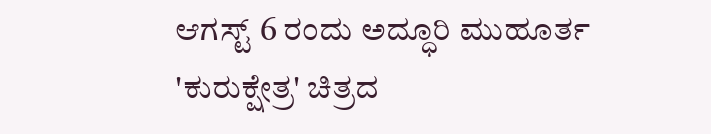ಆಗಸ್ಟ್ 6 ರಂದು ಅದ್ಧೂರಿ ಮುಹೂರ್ತ
'ಕುರುಕ್ಷೇತ್ರ' ಚಿತ್ರದ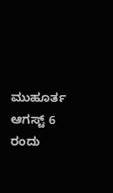ಮುಹೂರ್ತ ಆಗಸ್ಟ್ 6 ರಂದು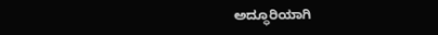ಅದ್ಧೂರಿಯಾಗಿ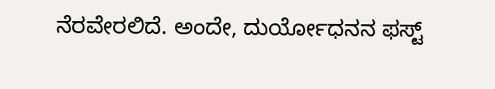ನೆರವೇರಲಿದೆ. ಅಂದೇ, ದುರ್ಯೋಧನನ ಫಸ್ಟ್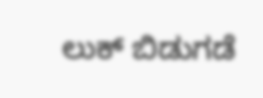ಲುಕ್ ಬಿಡುಗಡೆ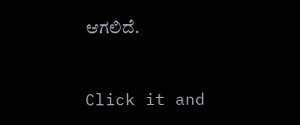ಆಗಲಿದೆ.


Click it and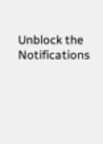Unblock the Notifications